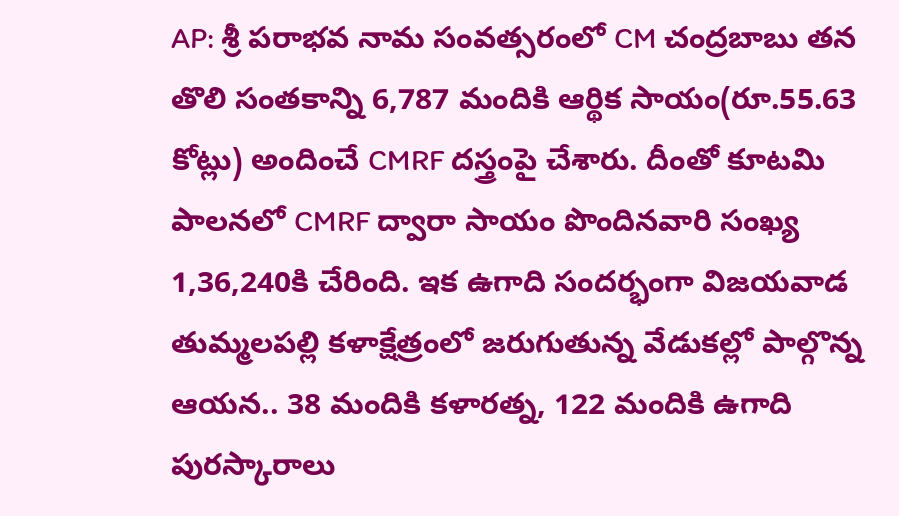AP: శ్రీ పరాభవ నామ సంవత్సరంలో CM చంద్రబాబు తన తొలి సంతకాన్ని 6,787 మందికి ఆర్థిక సాయం(రూ.55.63 కోట్లు) అందించే CMRF దస్త్రంపై చేశారు. దీంతో కూటమి పాలనలో CMRF ద్వారా సాయం పొందినవారి సంఖ్య 1,36,240కి చేరింది. ఇక ఉగాది సందర్భంగా విజయవాడ తుమ్మలపల్లి కళాక్షేత్రంలో జరుగుతున్న వేడుకల్లో పాల్గొన్న ఆయన.. 38 మందికి కళారత్న, 122 మందికి ఉగాది పురస్కారాలు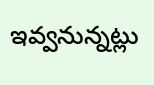ఇవ్వనున్నట్లు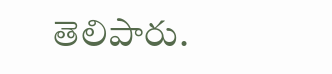తెలిపారు.